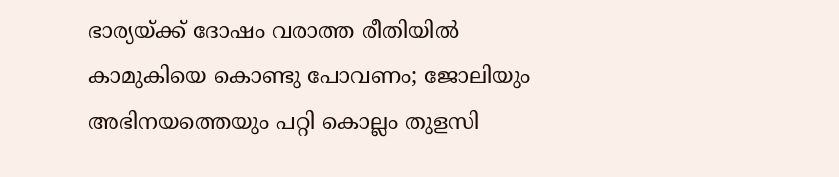ഭാര്യയ്ക്ക് ദോഷം വരാത്ത രീതിയില്‍ കാമുകിയെ കൊണ്ടു പോവണം; ജോലിയും അഭിനയത്തെയും പറ്റി കൊല്ലം തുളസി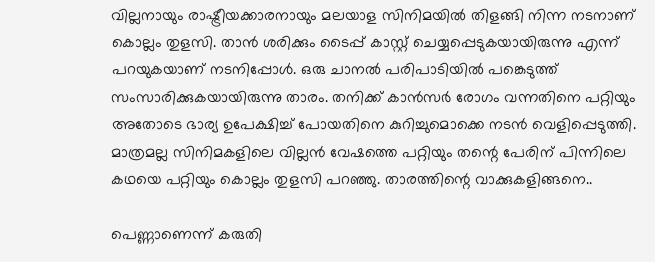വില്ലനായും രാഷ്ട്രീയക്കാരനായും മലയാള സിനിമയില്‍ തിളങ്ങി നിന്ന നടനാണ് കൊല്ലം തുളസി. താന്‍ ശരിക്കും ടൈപ്പ് കാസ്റ്റ് ചെയ്യപ്പെടുകയായിരുന്നു എന്ന് പറയുകയാണ് നടനിപ്പോള്‍. ഒരു ചാനല്‍ പരിപാടിയില്‍ പങ്കെടുത്ത് സംസാരിക്കുകയായിരുന്നു താരം. തനിക്ക് കാന്‍സര്‍ രോഗം വന്നതിനെ പറ്റിയും അതോടെ ഭാര്യ ഉപേക്ഷിച്ച് പോയതിനെ കുറിച്ചുമൊക്കെ നടന്‍ വെളിപ്പെടുത്തി. മാത്രമല്ല സിനിമകളിലെ വില്ലന്‍ വേഷത്തെ പറ്റിയും തന്റെ പേരിന് പിന്നിലെ കഥയെ പറ്റിയും കൊല്ലം തുളസി പറഞ്ഞു. താരത്തിന്റെ വാക്കുകളിങ്ങനെ..

പെണ്ണാണെന്ന് കരുതി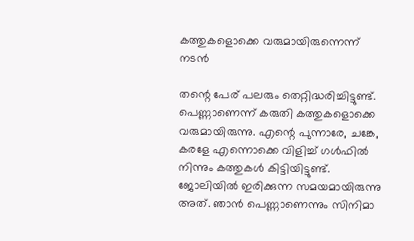കത്തുകളൊക്കെ വരുമായിരുന്നെന്ന് നടൻ

തന്റെ പേര് പലരും തെറ്റിദ്ധരിച്ചിട്ടുണ്ട്. പെണ്ണാണെന്ന് കരുതി കത്തുകളൊക്കെ വരുമായിരുന്നു. എന്റെ പുന്നാരേ, ചങ്കേ, കരളേ എന്നൊക്കെ വിളിച്ച് ഗള്‍ഫില്‍ നിന്നും കത്തുകള്‍ കിട്ടിയിട്ടുണ്ട്. ജോലിയില്‍ ഇരിക്കുന്ന സമയമായിരുന്നു അത്. ഞാന്‍ പെണ്ണാണെന്നും സിനിമാ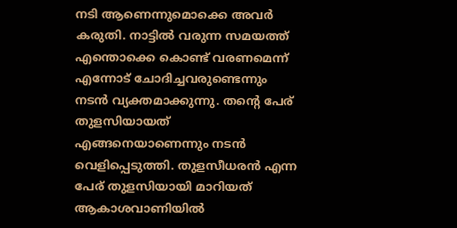നടി ആണെന്നുമൊക്കെ അവര്‍ കരുതി. നാട്ടില്‍ വരുന്ന സമയത്ത് എന്തൊക്കെ കൊണ്ട് വരണമെന്ന് എന്നോട് ചോദിച്ചവരുണ്ടെന്നും നടന്‍ വ്യക്തമാക്കുന്നു. തന്റെ പേര് തുളസിയായത് എങ്ങനെയാണെന്നും നടന്‍ വെളിപ്പെടുത്തി. തുളസീധരന്‍ എന്ന പേര് തുളസിയായി മാറിയത് ആകാശവാണിയില്‍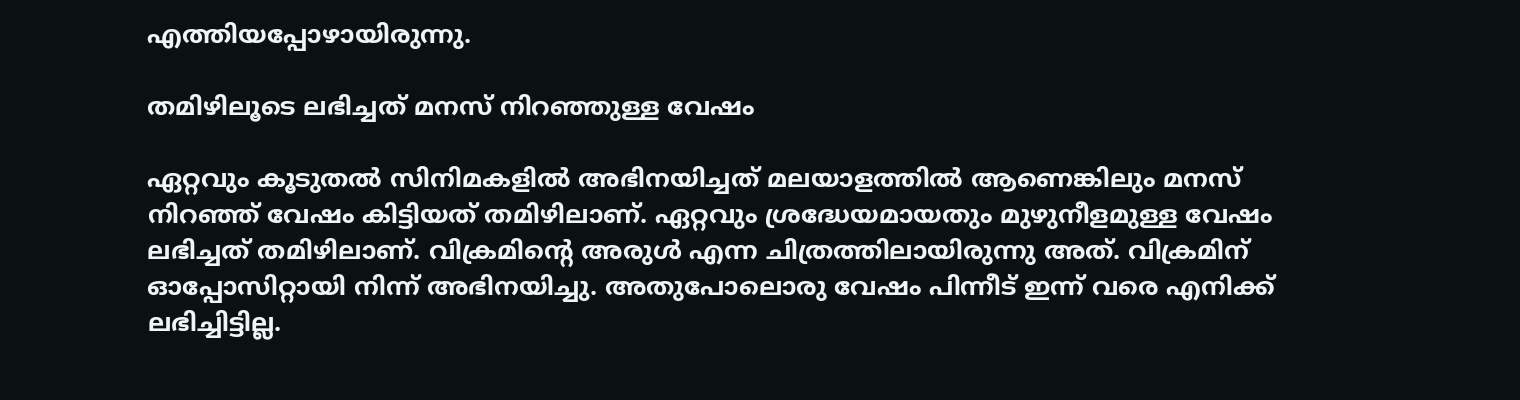എത്തിയപ്പോഴായിരുന്നു.

തമിഴിലൂടെ ലഭിച്ചത് മനസ് നിറഞ്ഞുള്ള വേഷം

ഏറ്റവും കൂടുതല്‍ സിനിമകളിൽ അഭിനയിച്ചത് മലയാളത്തില്‍ ആണെങ്കിലും മനസ് നിറഞ്ഞ് വേഷം കിട്ടിയത് തമിഴിലാണ്. ഏറ്റവും ശ്രദ്ധേയമായതും മുഴുനീളമുള്ള വേഷം ലഭിച്ചത് തമിഴിലാണ്. വിക്രമിന്റെ അരുള്‍ എന്ന ചിത്രത്തിലായിരുന്നു അത്. വിക്രമിന് ഓപ്പോസിറ്റായി നിന്ന് അഭിനയിച്ചു. അതുപോലൊരു വേഷം പിന്നീട് ഇന്ന് വരെ എനിക്ക് ലഭിച്ചിട്ടില്ല.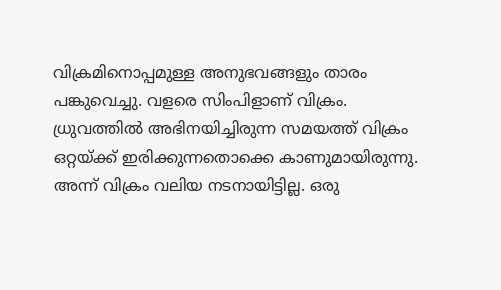വിക്രമിനൊപ്പമുള്ള അനുഭവങ്ങളും താരം പങ്കുവെച്ചു. വളരെ സിംപിളാണ് വിക്രം. ധ്രുവത്തില്‍ അഭിനയിച്ചിരുന്ന സമയത്ത് വിക്രം ഒറ്റയ്ക്ക് ഇരിക്കുന്നതൊക്കെ കാണുമായിരുന്നു. അന്ന് വിക്രം വലിയ നടനായിട്ടില്ല. ഒരു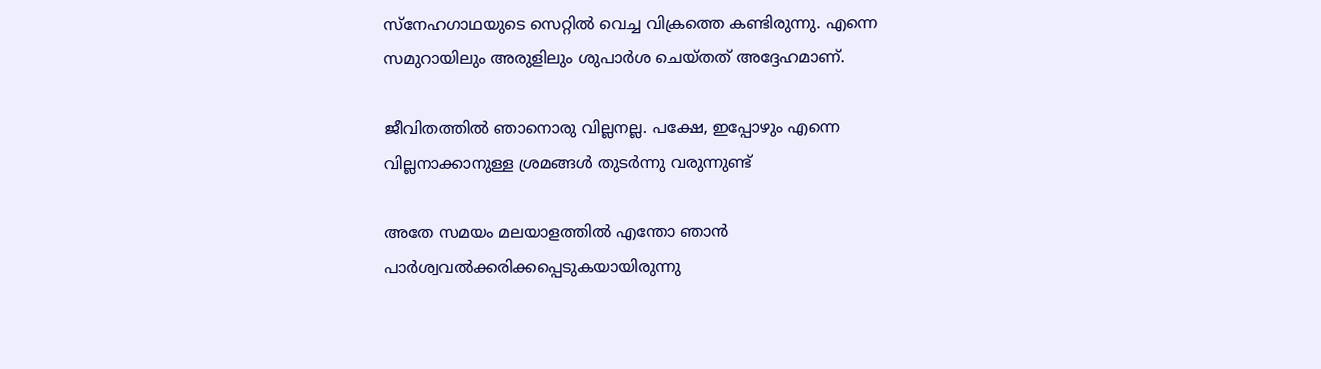സ്നേഹഗാഥയുടെ സെറ്റില്‍ വെച്ച വിക്രത്തെ കണ്ടിരുന്നു. എന്നെ സമുറായിലും അരുളിലും ശുപാര്‍ശ ചെയ്തത് അദ്ദേഹമാണ്.

ജീവിതത്തില്‍ ഞാനൊരു വില്ലനല്ല. പക്ഷേ, ഇപ്പോഴും എന്നെ വില്ലനാക്കാനുള്ള ശ്രമങ്ങള്‍ തുടര്‍ന്നു വരുന്നുണ്ട്

അതേ സമയം മലയാളത്തില്‍ എന്തോ ഞാന്‍ പാര്‍ശ്വവല്‍ക്കരിക്കപ്പെടുകയായിരുന്നു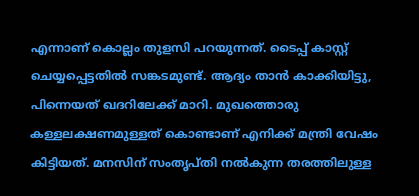എന്നാണ് കൊല്ലം തുളസി പറയുന്നത്. ടൈപ്പ് കാസ്റ്റ് ചെയ്യപ്പെട്ടതില്‍ സങ്കടമുണ്ട്. ആദ്യം താന്‍ കാക്കിയിട്ടു, പിന്നെയത് ഖദറിലേക്ക് മാറി. മുഖത്തൊരു കള്ളലക്ഷണമുള്ളത് കൊണ്ടാണ് എനിക്ക് മന്ത്രി വേഷം കിട്ടിയത്. മനസിന് സംതൃപ്തി നല്‍കുന്ന തരത്തിലുള്ള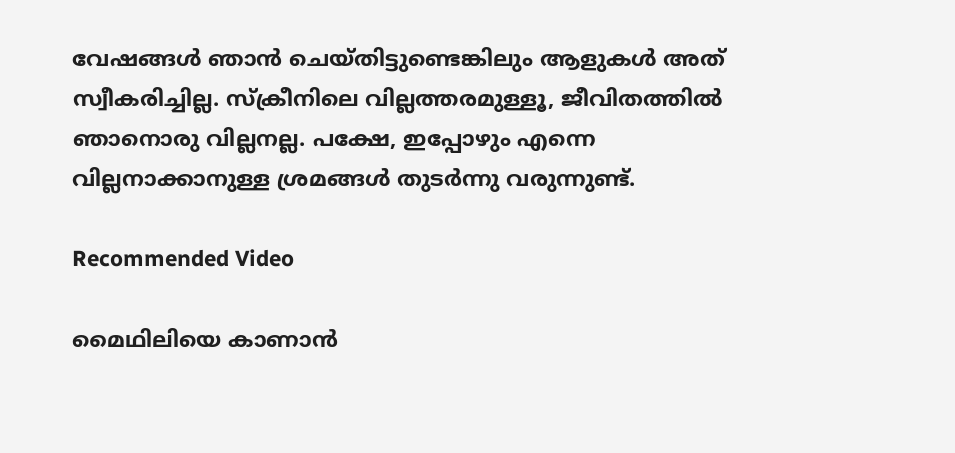വേഷങ്ങള്‍ ഞാന്‍ ചെയ്തിട്ടുണ്ടെങ്കിലും ആളുകള്‍ അത് സ്വീകരിച്ചില്ല. സ്‌ക്രീനിലെ വില്ലത്തരമുള്ളൂ, ജീവിതത്തില്‍ ഞാനൊരു വില്ലനല്ല. പക്ഷേ, ഇപ്പോഴും എന്നെ വില്ലനാക്കാനുള്ള ശ്രമങ്ങള്‍ തുടര്‍ന്നു വരുന്നുണ്ട്.

Recommended Video

മൈഥിലിയെ കാണാൻ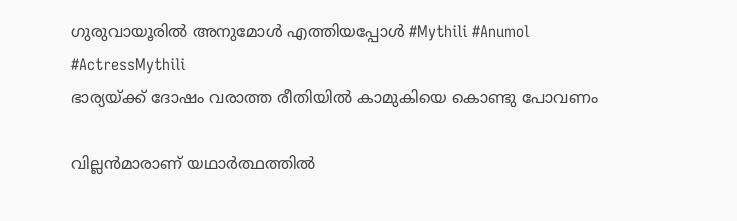ഗുരുവായൂരിൽ അനുമോൾ എത്തിയപ്പോൾ #Mythili #Anumol #ActressMythili
ഭാര്യയ്ക്ക് ദോഷം വരാത്ത രീതിയില്‍ കാമുകിയെ കൊണ്ടു പോവണം

വില്ലന്‍മാരാണ് യഥാര്‍ത്ഥത്തില്‍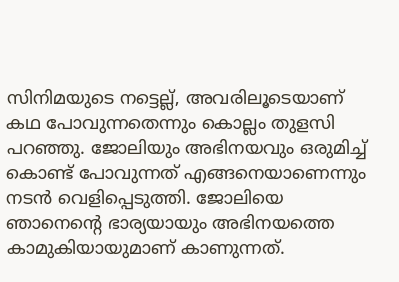സിനിമയുടെ നട്ടെല്ല്, അവരിലൂടെയാണ് കഥ പോവുന്നതെന്നും കൊല്ലം തുളസി പറഞ്ഞു. ജോലിയും അഭിനയവും ഒരുമിച്ച് കൊണ്ട് പോവുന്നത് എങ്ങനെയാണെന്നും നടന്‍ വെളിപ്പെടുത്തി. ജോലിയെ ഞാനെന്റെ ഭാര്യയായും അഭിനയത്തെ കാമുകിയായുമാണ് കാണുന്നത്.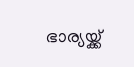ഭാര്യയ്ക്ക്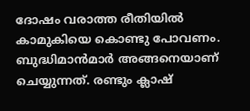ദോഷം വരാത്ത രീതിയില്‍ കാമുകിയെ കൊണ്ടു പോവണം. ബുദ്ധിമാന്‍മാര്‍ അങ്ങനെയാണ് ചെയ്യുന്നത്. രണ്ടും ക്ലാഷ്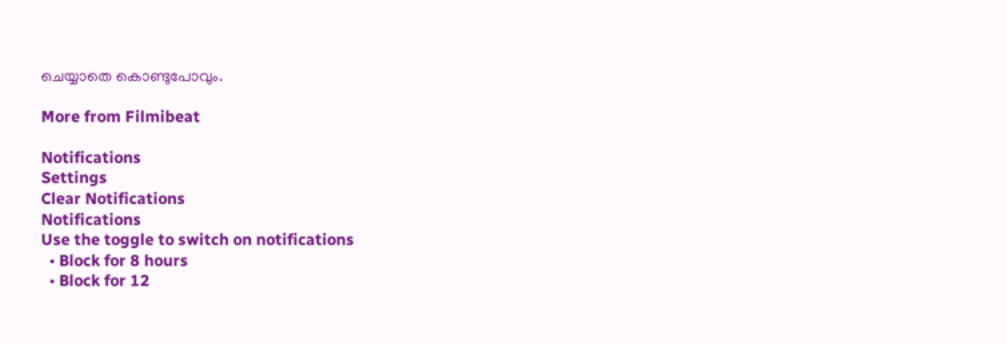ചെയ്യാതെ കൊണ്ടുപോവും.

More from Filmibeat

Notifications
Settings
Clear Notifications
Notifications
Use the toggle to switch on notifications
  • Block for 8 hours
  • Block for 12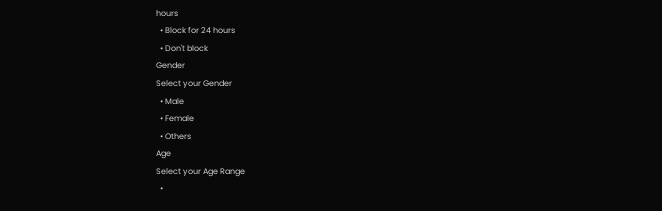hours
  • Block for 24 hours
  • Don't block
Gender
Select your Gender
  • Male
  • Female
  • Others
Age
Select your Age Range
  •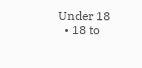Under 18
  • 18 to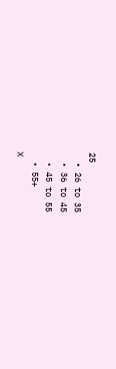25
  • 26 to 35
  • 36 to 45
  • 45 to 55
  • 55+
X